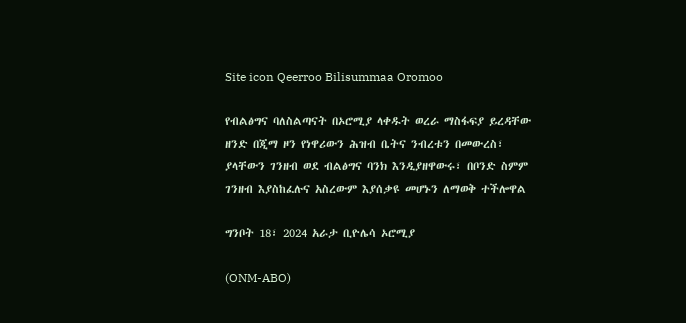Site icon Qeerroo Bilisummaa Oromoo

የብልፅግና ባለስልጣናት በኦሮሚያ ላቀዱት ወረራ ማስፋፍያ ይረዳቸው ዘንድ በጂማ ዞን የነዋሪውን ሕዝብ ቤትና ንብረቱን በመውረስ፣ ያላቸውን ገንዘብ ወደ ብልፅግና ባንክ እንዲያዘዋውሩ፣ በቦንድ ስምም ገንዘብ እያስከፈሉና አስረውም እያሰቃዩ መሆኑን ለማወቅ ተችሎዋል

ግንቦት 18፣ 2024 አራታ ቢዮሌሳ ኦሮሚያ

(ONM-ABO)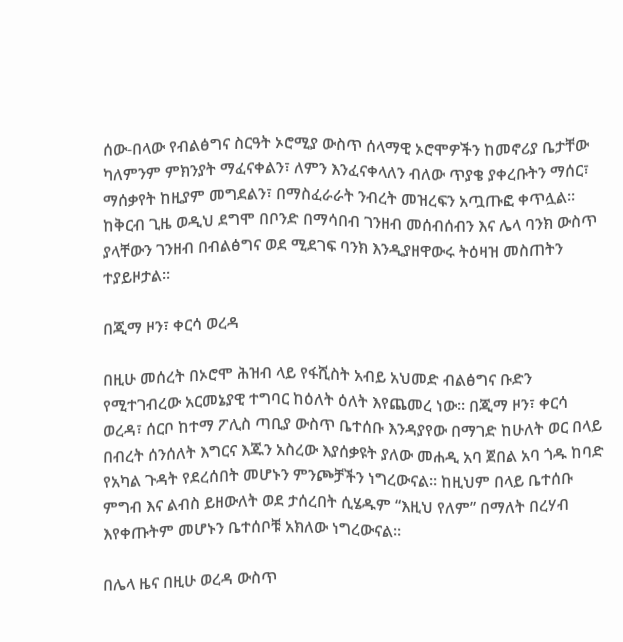ሰው-በላው የብልፅግና ስርዓት ኦሮሚያ ውስጥ ሰላማዊ ኦሮሞዎችን ከመኖሪያ ቤታቸው ካለምንም ምክንያት ማፈናቀልን፣ ለምን እንፈናቀላለን ብለው ጥያቄ ያቀረቡትን ማሰር፣ ማሰቃየት ከዚያም መግደልን፣ በማስፈራራት ንብረት መዝረፍን አጧጡፎ ቀጥሏል። ከቅርብ ጊዜ ወዲህ ደግሞ በቦንድ በማሳበብ ገንዘብ መሰብሰብን እና ሌላ ባንክ ውስጥ ያላቸውን ገንዘብ በብልፅግና ወደ ሚደገፍ ባንክ እንዲያዘዋውሩ ትዕዛዝ መስጠትን ተያይዞታል።

በጂማ ዞን፣ ቀርሳ ወረዳ

በዚሁ መሰረት በኦሮሞ ሕዝብ ላይ የፋሺስት አብይ አህመድ ብልፅግና ቡድን የሚተገብረው አርመኔያዊ ተግባር ከዕለት ዕለት እየጨመረ ነው። በጂማ ዞን፣ ቀርሳ ወረዳ፣ ሰርቦ ከተማ ፖሊስ ጣቢያ ውስጥ ቤተሰቡ እንዳያየው በማገድ ከሁለት ወር በላይ በብረት ሰንሰለት እግርና እጁን አስረው እያሰቃዩት ያለው መሐዲ አባ ጀበል አባ ጎዱ ከባድ የአካል ጉዳት የደረሰበት መሆኑን ምንጮቻችን ነግረውናል። ከዚህም በላይ ቤተሰቡ ምግብ እና ልብስ ይዘውለት ወደ ታሰረበት ሲሄዱም “እዚህ የለም” በማለት በረሃብ እየቀጡትም መሆኑን ቤተሰቦቹ አክለው ነግረውናል።

በሌላ ዜና በዚሁ ወረዳ ውስጥ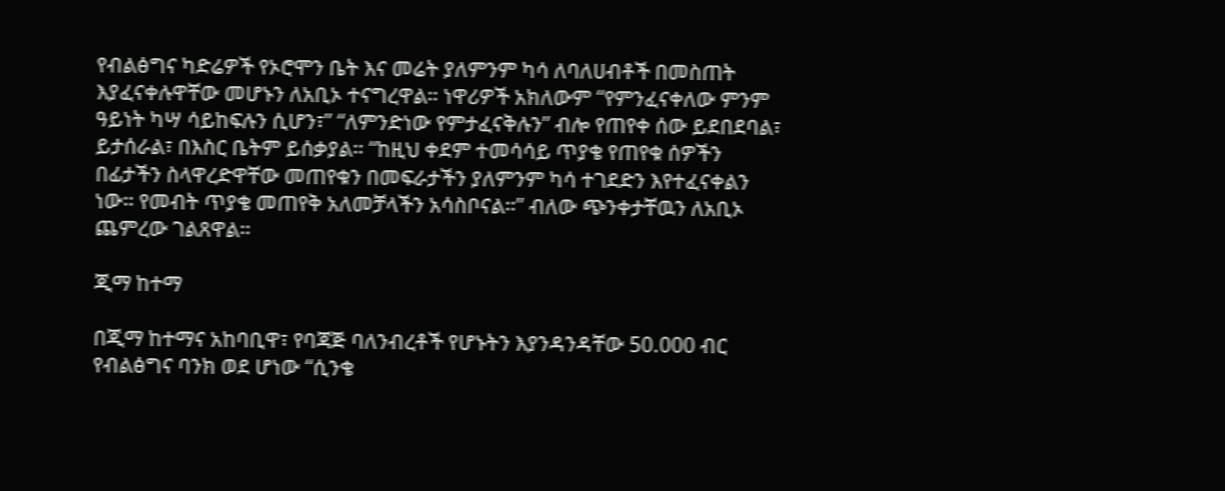የብልፅግና ካድሬዎች የኦሮሞን ቤት እና መሬት ያለምንም ካሳ ለባለሀብቶች በመስጠት እያፈናቀሉዋቸው መሆኑን ለአቢኦ ተናግረዋል። ነዋሪዎች አክለውም “የምንፈናቀለው ምንም ዓይነት ካሣ ሳይከፍሉን ሲሆን፣” “ለምንድነው የምታፈናቅሉን” ብሎ የጠየቀ ሰው ይደበደባል፣ ይታሰራል፣ በእስር ቤትም ይሰቃያል። “ከዚህ ቀደም ተመሳሳይ ጥያቄ የጠየቁ ሰዎችን በፊታችን ስላዋረድዋቸው መጠየቁን በመፍራታችን ያለምንም ካሳ ተገደድን እየተፈናቀልን ነው። የመብት ጥያቄ መጠየቅ አለመቻላችን አሳስቦናል።” ብለው ጭንቀታቸዉን ለአቢኦ ጨምረው ገልጸዋል።

ጂማ ከተማ

በጂማ ከተማና አከባቢዋ፣ የባጃጅ ባለንብረቶች የሆኑትን እያንዳንዳቸው 50.000 ብር የብልፅግና ባንክ ወደ ሆነው “ሲንቄ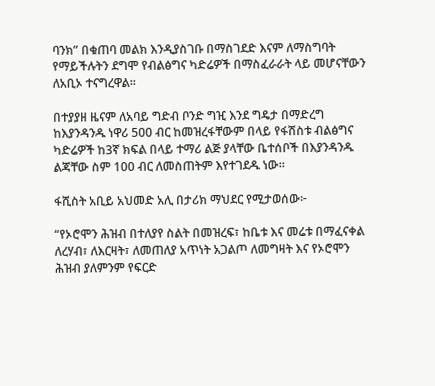ባንክ” በቁጠባ መልክ እንዲያስገቡ በማስገደድ እናም ለማስግባት የማይችሉትን ደግሞ የብልፅግና ካድሬዎች በማስፈራራት ላይ መሆናቸውን ለአቢኦ ተናግረዋል።

በተያያዘ ዜናም ለአባይ ግድብ ቦንድ ግዢ እንደ ግዴታ በማድረግ ከእያንዳንዱ ነዋሪ 500 ብር ከመዝረፋቸውም በላይ የፋሽስቱ ብልፅግና ካድሬዎች ከ3ኛ ክፍል በላይ ተማሪ ልጅ ያላቸው ቤተሰቦች በእያንዳንዱ ልጃቸው ስም 100 ብር ለመስጠትም እየተገደዱ ነው።

ፋሺስት አቢይ አህመድ አሊ በታሪክ ማህደር የሚታወሰው፦

“የኦሮሞን ሕዝብ በተለያየ ስልት በመዝረፍ፣ ከቤቱ እና መሬቱ በማፈናቀል ለረሃብ፣ ለእርዛት፣ ለመጠለያ አጥነት አጋልጦ ለመግዛት እና የኦሮሞን ሕዝብ ያለምንም የፍርድ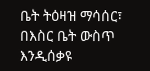ቤት ትዕዛዝ ማሳሰር፣ በእስር ቤት ውስጥ እንዲሰቃዩ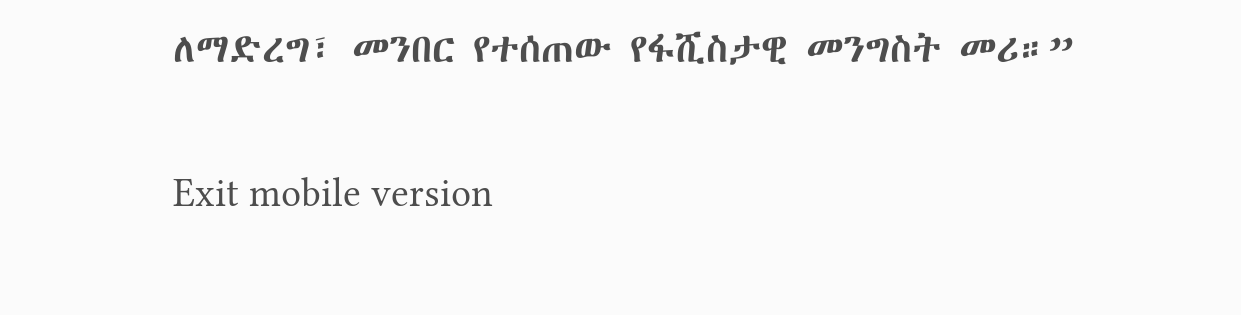ለማድረግ፣ መንበር የተሰጠው የፋሺስታዊ መንግስት መሪ።”

Exit mobile version